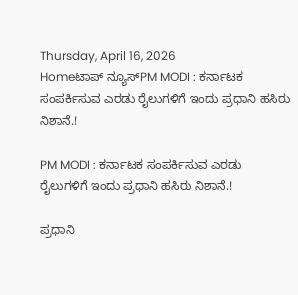Thursday, April 16, 2026
Homeಟಾಪ್ ನ್ಯೂಸ್PM MODI : ಕರ್ನಾಟಕ ಸಂಪರ್ಕಿಸುವ ಎರಡು ರೈಲುಗಳಿಗೆ ಇಂದು ಪ್ರಧಾನಿ ಹಸಿರು ನಿಶಾನೆ.!

PM MODI : ಕರ್ನಾಟಕ ಸಂಪರ್ಕಿಸುವ ಎರಡು ರೈಲುಗಳಿಗೆ ಇಂದು ಪ್ರಧಾನಿ ಹಸಿರು ನಿಶಾನೆ.!

ಪ್ರಧಾನಿ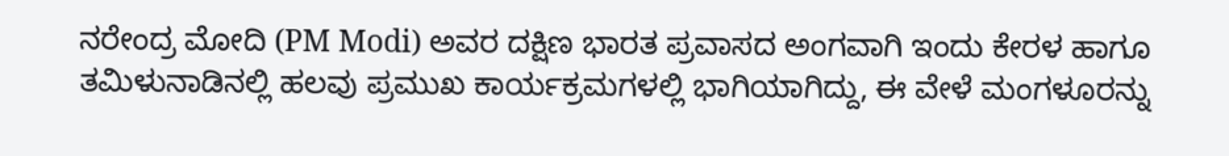ನರೇಂದ್ರ ಮೋದಿ (PM Modi) ಅವರ ದಕ್ಷಿಣ ಭಾರತ ಪ್ರವಾಸದ ಅಂಗವಾಗಿ ಇಂದು ಕೇರಳ ಹಾಗೂ ತಮಿಳುನಾಡಿನಲ್ಲಿ ಹಲವು ಪ್ರಮುಖ ಕಾರ್ಯಕ್ರಮಗಳಲ್ಲಿ ಭಾಗಿಯಾಗಿದ್ದು, ಈ ವೇಳೆ ಮಂಗಳೂರನ್ನು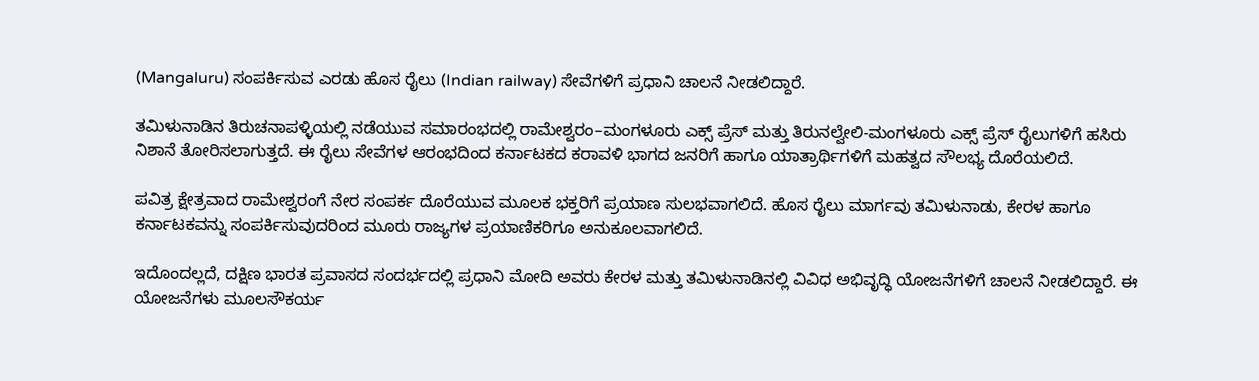(Mangaluru) ಸಂಪರ್ಕಿಸುವ ಎರಡು ಹೊಸ ರೈಲು (Indian railway) ಸೇವೆಗಳಿಗೆ ಪ್ರಧಾನಿ ಚಾಲನೆ ನೀಡಲಿದ್ದಾರೆ.

ತಮಿಳುನಾಡಿನ ತಿರುಚನಾಪಳ್ಳಿಯಲ್ಲಿ ನಡೆಯುವ ಸಮಾರಂಭದಲ್ಲಿ ರಾಮೇಶ್ವರಂ–ಮಂಗಳೂರು ಎಕ್ಸ್ ಪ್ರೆಸ್ ಮತ್ತು ತಿರುನಲ್ವೇಲಿ-ಮಂಗಳೂರು ಎಕ್ಸ್ ಪ್ರೆಸ್ ರೈಲುಗಳಿಗೆ ಹಸಿರು ನಿಶಾನೆ ತೋರಿಸಲಾಗುತ್ತದೆ. ಈ ರೈಲು ಸೇವೆಗಳ ಆರಂಭದಿಂದ ಕರ್ನಾಟಕದ ಕರಾವಳಿ ಭಾಗದ ಜನರಿಗೆ ಹಾಗೂ ಯಾತ್ರಾರ್ಥಿಗಳಿಗೆ ಮಹತ್ವದ ಸೌಲಭ್ಯ ದೊರೆಯಲಿದೆ.

ಪವಿತ್ರ ಕ್ಷೇತ್ರವಾದ ರಾಮೇಶ್ವರಂಗೆ ನೇರ ಸಂಪರ್ಕ ದೊರೆಯುವ ಮೂಲಕ ಭಕ್ತರಿಗೆ ಪ್ರಯಾಣ ಸುಲಭವಾಗಲಿದೆ. ಹೊಸ ರೈಲು ಮಾರ್ಗವು ತಮಿಳುನಾಡು, ಕೇರಳ ಹಾಗೂ ಕರ್ನಾಟಕವನ್ನು ಸಂಪರ್ಕಿಸುವುದರಿಂದ ಮೂರು ರಾಜ್ಯಗಳ ಪ್ರಯಾಣಿಕರಿಗೂ ಅನುಕೂಲವಾಗಲಿದೆ.

ಇದೊಂದಲ್ಲದೆ, ದಕ್ಷಿಣ ಭಾರತ ಪ್ರವಾಸದ ಸಂದರ್ಭದಲ್ಲಿ ಪ್ರಧಾನಿ ಮೋದಿ ಅವರು ಕೇರಳ ಮತ್ತು ತಮಿಳುನಾಡಿನಲ್ಲಿ ವಿವಿಧ ಅಭಿವೃದ್ಧಿ ಯೋಜನೆಗಳಿಗೆ ಚಾಲನೆ ನೀಡಲಿದ್ದಾರೆ. ಈ ಯೋಜನೆಗಳು ಮೂಲಸೌಕರ್ಯ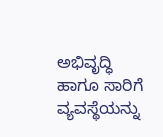ಅಭಿವೃದ್ಧಿ ಹಾಗೂ ಸಾರಿಗೆ ವ್ಯವಸ್ಥೆಯನ್ನು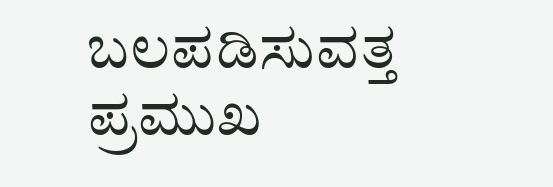ಬಲಪಡಿಸುವತ್ತ ಪ್ರಮುಖ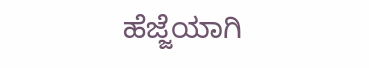ಹೆಜ್ಜೆಯಾಗಿ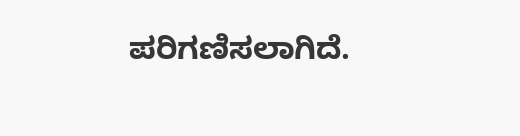ಪರಿಗಣಿಸಲಾಗಿದೆ.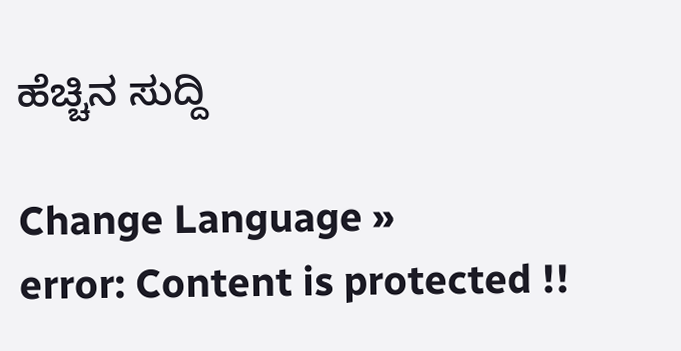ಹೆಚ್ಚಿನ ಸುದ್ದಿ

Change Language »
error: Content is protected !!